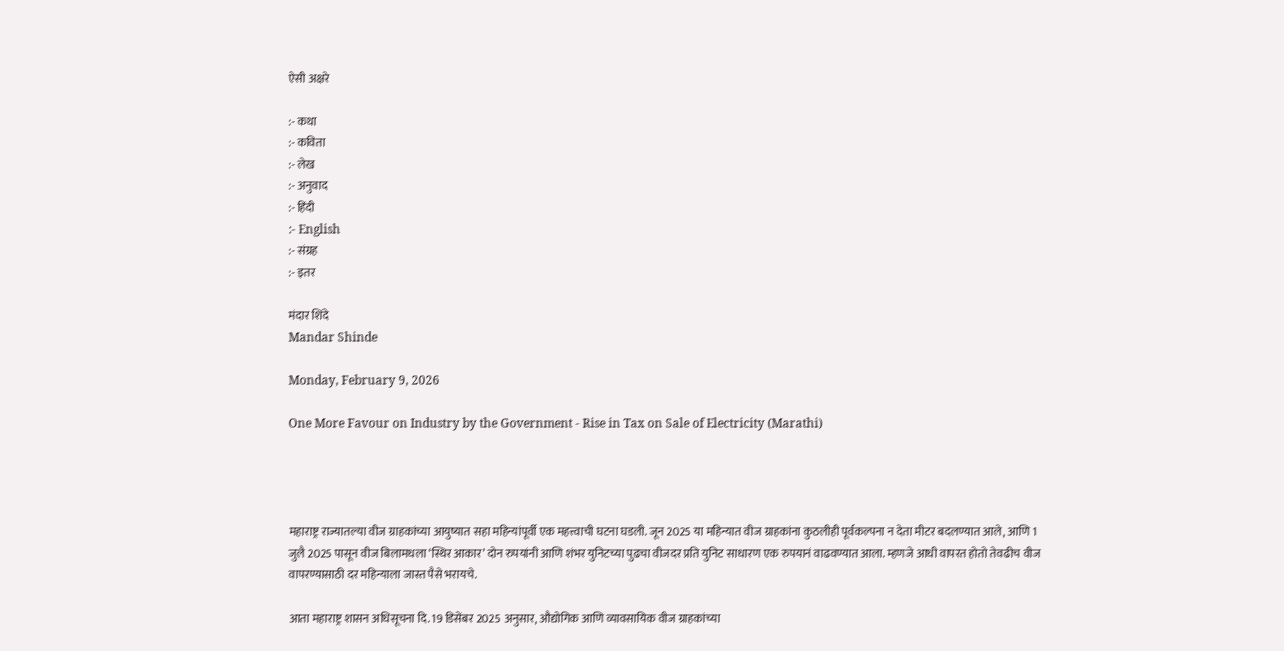ऐसी अक्षरे

:- कथा
:- कविता
:- लेख
:- अनुवाद
:- हिंदी
:- English
:- संग्रह
:- इतर

मंदार शिंदे
Mandar Shinde

Monday, February 9, 2026

One More Favour on Industry by the Government - Rise in Tax on Sale of Electricity (Marathi)




महाराष्ट्र राज्यातल्या वीज ग्राहकांच्या आयुष्यात सहा महिन्यांपूर्वी एक महत्त्वाची घटना घडली. जून 2025 या महिन्यात वीज ग्राहकांना कुठलीही पूर्वकल्पना न देता मीटर बदलण्यात आले, आणि 1 जुलै 2025 पासून वीज बिलामधला ‘स्थिर आकार’ दोन रुपयांनी आणि शंभर युनिटच्या पुढचा वीजदर प्रति युनिट साधारण एक रुपयानं वाढवण्यात आला. म्हणजे आधी वापरत होतो तेवढीच वीज वापरण्यासाठी दर महिन्याला जास्त पैसे भरायचे.

आता महाराष्ट्र शासन अधिसूचना दि. 19 डिसेंबर 2025 अनुसार, औद्योगिक आणि व्यावसायिक वीज ग्राहकांच्या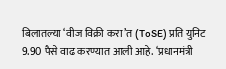बिलातल्या ‘वीज विक्री करा’त (ToSE) प्रति युनिट 9.90 पैसे वाढ करण्यात आली आहे. ‘प्रधानमंत्री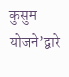कुसुम योजने’द्वारे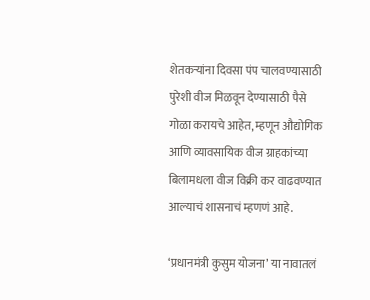शेतकऱ्यांना दिवसा पंप चालवण्यासाठी पुरेशी वीज मिळवून देण्यासाठी पैसे गोळा करायचे आहेत, म्हणून औद्योगिक आणि व्यावसायिक वीज ग्राहकांच्या बिलामधला वीज विक्री कर वाढवण्यात आल्याचं शासनाचं म्हणणं आहे.

‘प्रधानमंत्री कुसुम योजना’ या नावातलं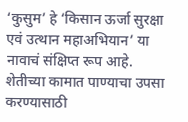‘कुसुम’ हे ‘किसान ऊर्जा सुरक्षा एवं उत्थान महाअभियान’ या नावाचं संक्षिप्त रूप आहे. शेतीच्या कामात पाण्याचा उपसा करण्यासाठी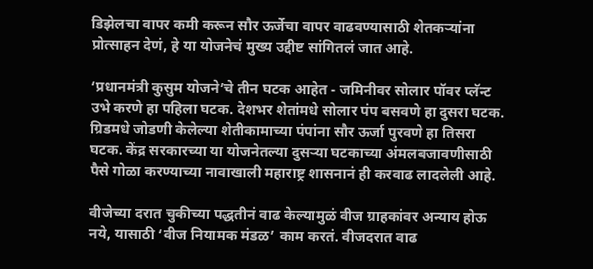डिझेलचा वापर कमी करून सौर ऊर्जेचा वापर वाढवण्यासाठी शेतकऱ्यांना प्रोत्साहन देणं, हे या योजनेचं मुख्य उद्दीष्ट सांगितलं जात आहे.

‘प्रधानमंत्री कुसुम योजने’चे तीन घटक आहेत - जमिनीवर सोलार पॉवर प्लॅन्ट उभे करणे हा पहिला घटक. देशभर शेतांमधे सोलार पंप बसवणे हा दुसरा घटक. ग्रिडमधे जोडणी केलेल्या शेतीकामाच्या पंपांना सौर ऊर्जा पुरवणे हा तिसरा घटक. केंद्र सरकारच्या या योजनेतल्या दुसऱ्या घटकाच्या अंमलबजावणीसाठी पैसे गोळा करण्याच्या नावाखाली महाराष्ट्र शासनानं ही करवाढ लादलेली आहे.

वीजेच्या दरात चुकीच्या पद्धतीनं वाढ केल्यामुळं वीज ग्राहकांवर अन्याय होऊ नये, यासाठी ‘वीज नियामक मंडळ’ काम करतं. वीजदरात वाढ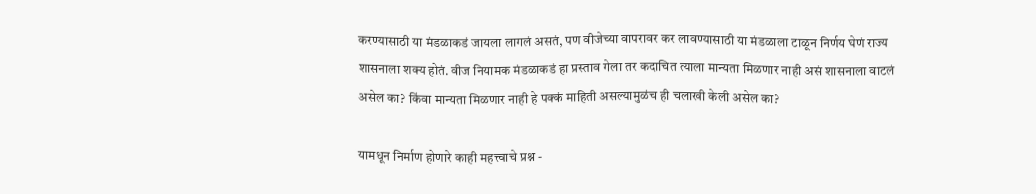करण्यासाठी या मंडळाकडं जायला लागलं असतं, पण वीजेच्या वापरावर कर लावण्यासाठी या मंडळाला टाळून निर्णय घेणं राज्य शासनाला शक्य होतं. वीज नियामक मंडळाकडं हा प्रस्ताव गेला तर कदाचित त्याला मान्यता मिळणार नाही असं शासनाला वाटलं असेल का? किंवा मान्यता मिळणार नाही हे पक्कं माहिती असल्यामुळंच ही चलाखी केली असेल का?

यामधून निर्माण होणारे काही महत्त्वाचे प्रश्न -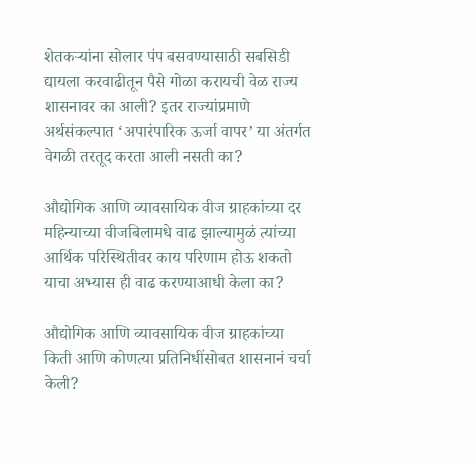शेतकऱ्यांना सोलार पंप बसवण्यासाठी सबसिडी द्यायला करवाढीतून पैसे गोळा करायची वेळ राज्य शासनावर का आली? इतर राज्यांप्रमाणे अर्थसंकल्पात ‘अपारंपारिक ऊर्जा वापर’ या अंतर्गत वेगळी तरतूद करता आली नसती का?

औद्योगिक आणि व्यावसायिक वीज ग्राहकांच्या दर महिन्याच्या वीजबिलामधे वाढ झाल्यामुळं त्यांच्या आर्थिक परिस्थितीवर काय परिणाम होऊ शकतो याचा अभ्यास ही वाढ करण्याआधी केला का?

औद्योगिक आणि व्यावसायिक वीज ग्राहकांच्या किती आणि कोणत्या प्रतिनिधींसोबत शासनानं चर्चा केली?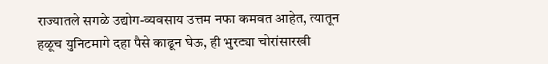राज्यातले सगळे उद्योग-व्यवसाय उत्तम नफा कमवत आहेत, त्यातून हळूच युनिटमागे दहा पैसे काढून घेऊ, ही भुरट्या चोरांसारखी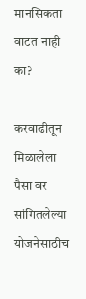मानसिकता वाटत नाही का?

करवाढीतून मिळालेला पैसा वर सांगितलेल्या योजनेसाठीच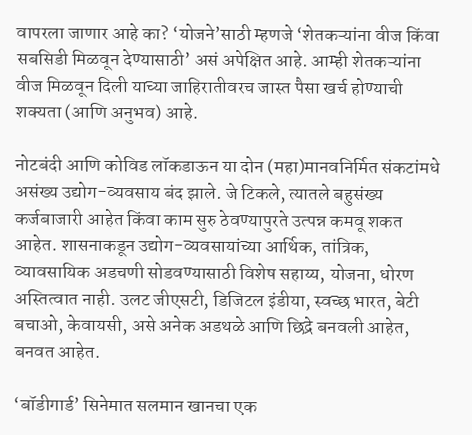वापरला जाणार आहे का? ‘योजने’साठी म्हणजे ‘शेतकऱ्यांना वीज किंवा सबसिडी मिळवून देण्यासाठी’ असं अपेक्षित आहे. आम्ही शेतकऱ्यांना वीज मिळवून दिली याच्या जाहिरातीवरच जास्त पैसा खर्च होण्याची शक्यता (आणि अनुभव) आहे.

नोटबंदी आणि कोविड लॉकडाऊन या दोन (महा)मानवनिर्मित संकटांमधे असंख्य उद्योग-व्यवसाय बंद झाले. जे टिकले, त्यातले बहुसंख्य कर्जबाजारी आहेत किंवा काम सुरु ठेवण्यापुरते उत्पन्न कमवू शकत आहेत. शासनाकडून उद्योग-व्यवसायांच्या आर्थिक, तांत्रिक, व्यावसायिक अडचणी सोडवण्यासाठी विशेष सहाय्य, योजना, धोरण अस्तित्वात नाही. उलट जीएसटी, डिजिटल इंडीया, स्वच्छ भारत, बेटी बचाओ, केवायसी, असे अनेक अडथळे आणि छिद्रे बनवली आहेत, बनवत आहेत.

‘बॉडीगार्ड’ सिनेमात सलमान खानचा एक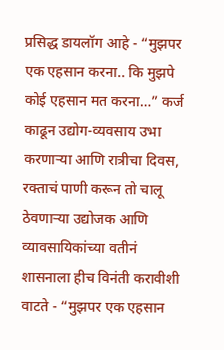प्रसिद्ध डायलॉग आहे - “मुझपर एक एहसान करना.. कि मुझपे कोई एहसान मत करना…” कर्ज काढून उद्योग-व्यवसाय उभा करणाऱ्या आणि रात्रीचा दिवस, रक्ताचं पाणी करून तो चालू ठेवणाऱ्या उद्योजक आणि व्यावसायिकांच्या वतीनं शासनाला हीच विनंती करावीशी वाटते - “मुझपर एक एहसान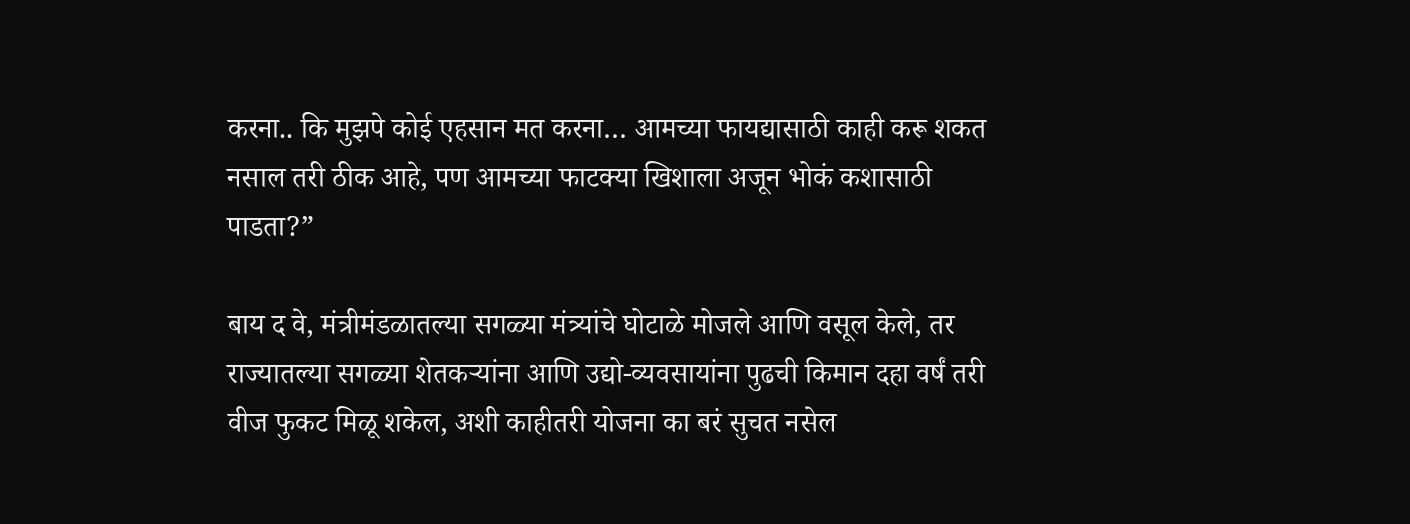करना.. कि मुझपे कोई एहसान मत करना… आमच्या फायद्यासाठी काही करू शकत नसाल तरी ठीक आहे, पण आमच्या फाटक्या खिशाला अजून भोकं कशासाठी पाडता?”

बाय द वे, मंत्रीमंडळातल्या सगळ्या मंत्र्यांचे घोटाळे मोजले आणि वसूल केले, तर राज्यातल्या सगळ्या शेतकऱ्यांना आणि उद्यो-व्यवसायांना पुढची किमान दहा वर्षं तरी वीज फुकट मिळू शकेल, अशी काहीतरी योजना का बरं सुचत नसेल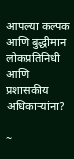आपल्या कल्पक आणि बुद्धीमान लोकप्रतिनिधी आणि प्रशासकीय अधिकाऱ्यांना?

~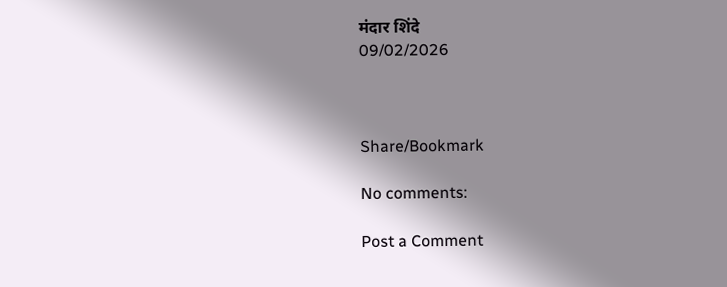मंदार शिंदे
09/02/2026



Share/Bookmark

No comments:

Post a Comment